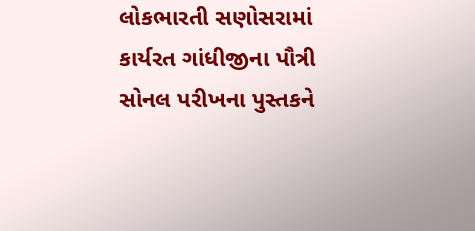લોકભારતી સણોસરામાં કાર્યરત ગાંધીજીના પૌત્રી સોનલ પરીખના પુસ્તકને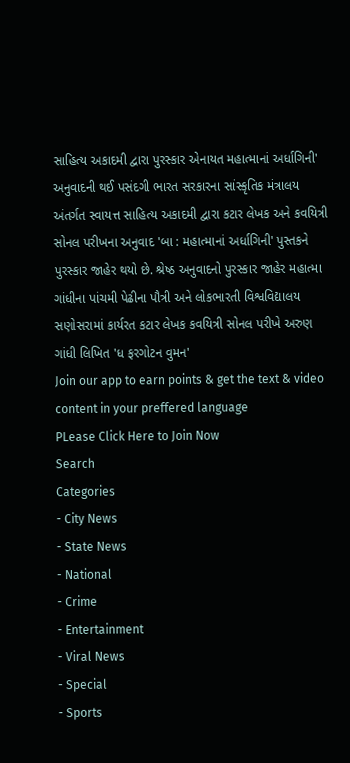સાહિત્ય અકાદમી દ્વારા પુરસ્કાર એનાયત મહાત્માનાં અર્ધાગિની' અનુવાદની થઈ પસંદગી ભારત સરકારના સાંસ્કૃતિક મંત્રાલય અંતર્ગત સ્વાયત્ત સાહિત્ય અકાદમી દ્વારા કટાર લેખક અને કવયિત્રી સોનલ પરીખના અનુવાદ 'બા : મહાત્માનાં અર્ધાગિની' પુસ્તકને પુરસ્કાર જાહેર થયો છે. શ્રેષ્ઠ અનુવાદનો પુરસ્કાર જાહેર મહાત્મા ગાંધીના પાંચમી પેઢીના પૌત્રી અને લોકભારતી વિશ્વવિદ્યાલય સણોસરામાં કાર્યરત કટાર લેખક કવયિત્રી સોનલ પરીખે અરુણ ગાંધી લિખિત 'ધ ફરગોટન વુમન'
Join our app to earn points & get the text & video content in your preffered language
PLease Click Here to Join Now
Search
Categories
- City News
- State News
- National
- Crime
- Entertainment
- Viral News
- Special
- Sports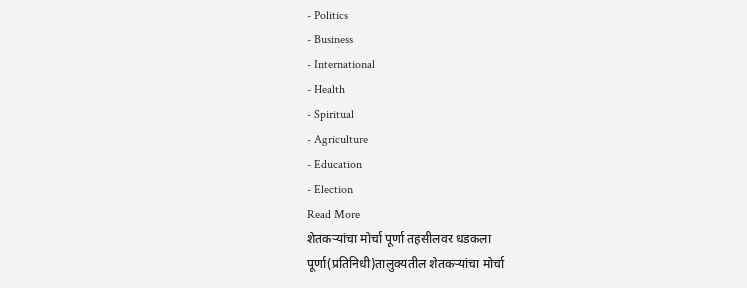- Politics
- Business
- International
- Health
- Spiritual
- Agriculture
- Education
- Election
Read More
शेतकऱ्यांचा मोर्चा पूर्णा तहसीलवर धडकला
पूर्णा(प्रतिनिधी)तालुक्यतील शेतकऱ्यांचा मोर्चा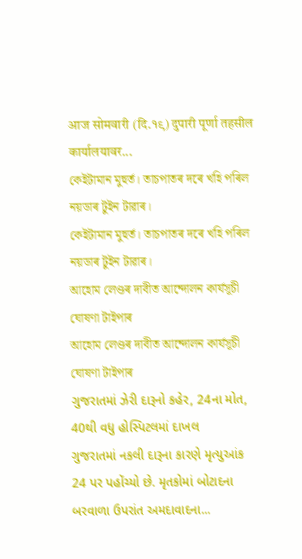आज सोमवारी (दि.१९) दुपारी पूर्णा तहसील कार्यालयावर...
কেইটামান মুহুৰ্ত। তাচপাতৰ দৰে খহি পৰিল নয়ডাৰ টুইন টাৱাৰ।
কেইটামান মুহুৰ্ত। তাচপাতৰ দৰে খহি পৰিল নয়ডাৰ টুইন টাৱাৰ।
আহোম লেণ্ডৰ দাবীত আন্দোলন কাৰ্যসূচী ঘোষণা টাইপাৰ
আহোম লেণ্ডৰ দাবীত আন্দোলন কাৰ্যসূচী ঘোষণা টাইপাৰ
ગુજરાતમાં ઝેરી દારૂનો કહેર, 24ના મોત, 40થી વધુ હોસ્પિટલમાં દાખલ
ગુજરાતમાં નકલી દારૂના કારણે મૃત્યુઆંક 24 પર પહોંચ્યો છે. મૃતકોમાં બોટાદના બરવાળા ઉપરાંત અમદાવાદના...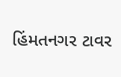હિંમતનગર ટાવર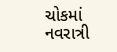ચોકમાં નવરાત્રી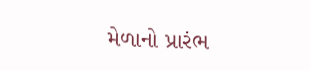મેળાનો પ્રારંભ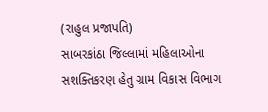(રાહુલ પ્રજાપતિ)
સાબરકાંઠા જિલ્લામાં મહિલાઓના સશક્તિકરણ હેતુ ગ્રામ વિકાસ વિભાગ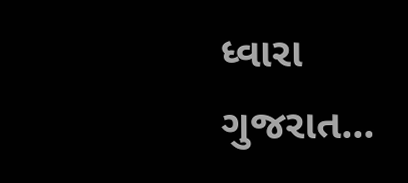ધ્વારા ગુજરાત...